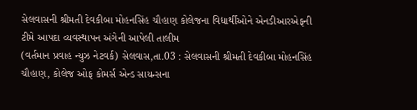સેલવાસની શ્રીમતી દેવકીબા મોહનસિંહ ચૌહાણ કોલેજના વિદ્યાર્થીઓને એનડીઆરએફની ટીમે આપદા વ્યવસ્થાપન અંગેની આપેલી તાલીમ
(વર્તમાન પ્રવાહ ન્યુઝ નેટવર્ક) સેલવાસ,તા.03 : સેલવાસની શ્રીમતી દેવકીબા મોહનસિંહ ચૌહાણ, કોલેજ ઓફ કોમર્સ એન્ડ સાયન્સના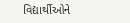વિદ્યાર્થીઓને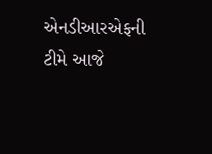એનડીઆરએફની ટીમે આજે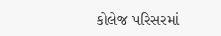કોલેજ પરિસરમાં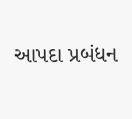આપદા પ્રબંધન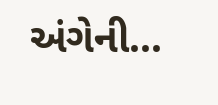અંગેની...